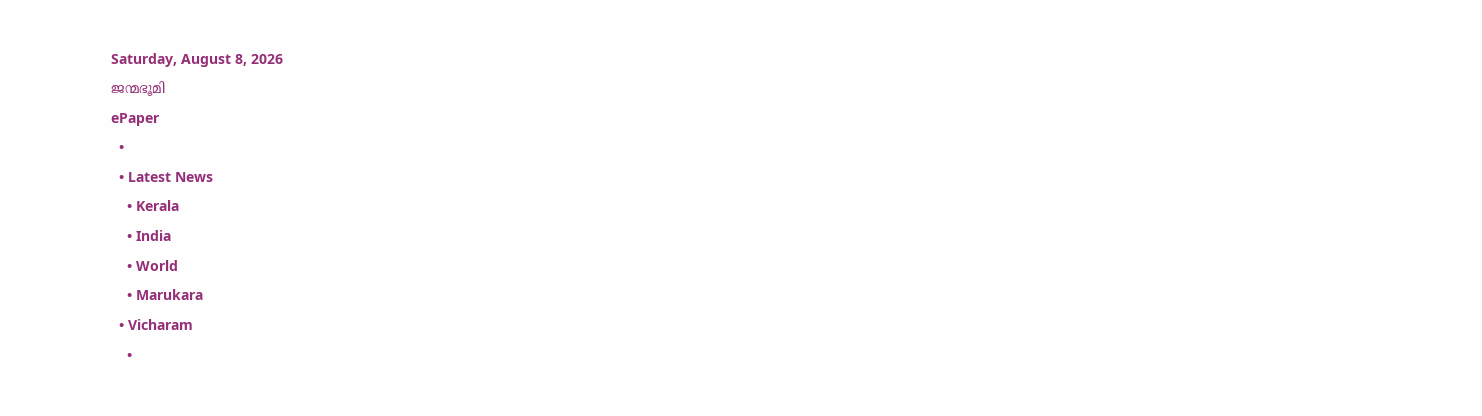Saturday, August 8, 2026
ജന്മഭൂമി
ePaper
  •
  • Latest News
    • Kerala
    • India
    • World
    • Marukara
  • Vicharam
    •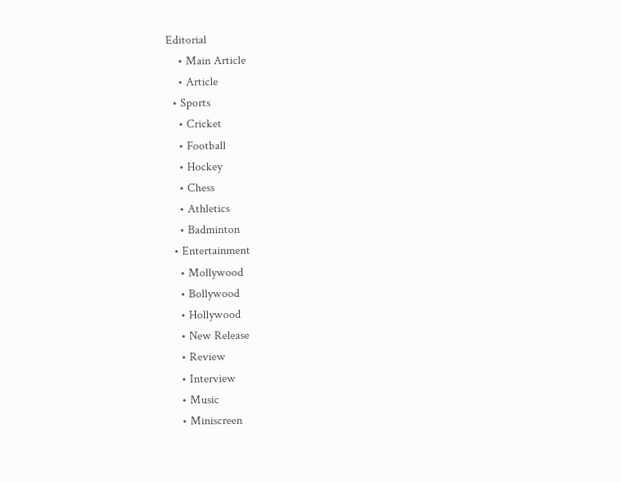Editorial
    • Main Article
    • Article
  • Sports
    • Cricket
    • Football
    • Hockey
    • Chess
    • Athletics
    • Badminton
  • Entertainment
    • Mollywood
    • Bollywood
    • Hollywood
    • New Release
    • Review
    • Interview
    • Music
    • Miniscreen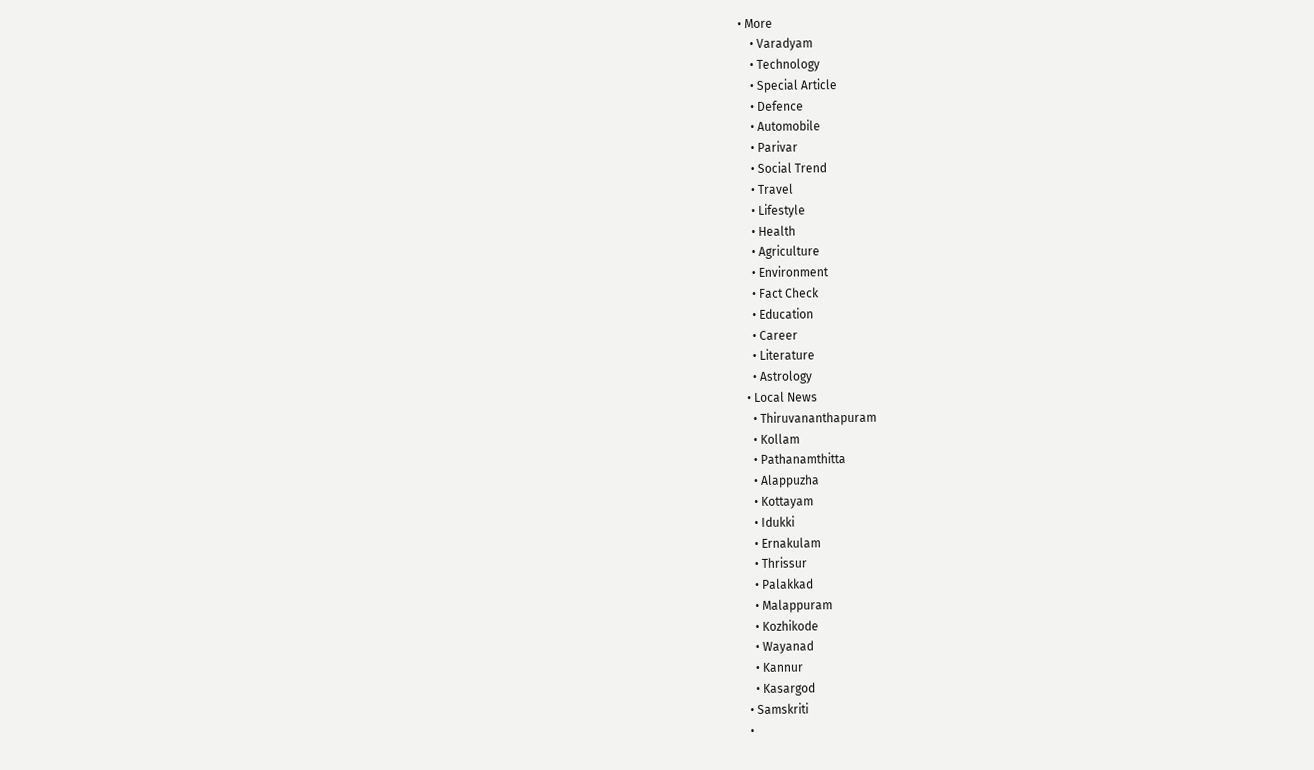• More
    • Varadyam
    • Technology
    • Special Article
    • Defence
    • Automobile
    • Parivar
    • Social Trend
    • Travel
    • Lifestyle
    • Health
    • Agriculture
    • Environment
    • Fact Check
    • Education
    • Career
    • Literature
    • Astrology
  • Local News
    • Thiruvananthapuram
    • Kollam
    • Pathanamthitta
    • Alappuzha
    • Kottayam
    • Idukki
    • Ernakulam
    • Thrissur
    • Palakkad
    • Malappuram
    • Kozhikode
    • Wayanad
    • Kannur
    • Kasargod
  • Samskriti
  •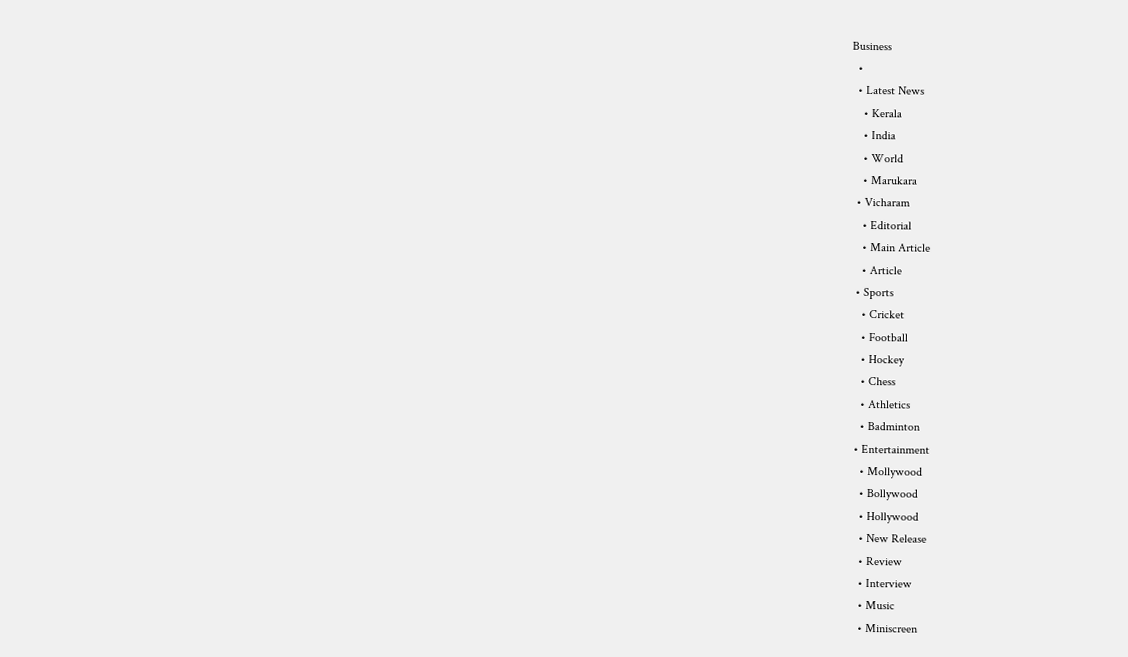Business
  •
  • Latest News
    • Kerala
    • India
    • World
    • Marukara
  • Vicharam
    • Editorial
    • Main Article
    • Article
  • Sports
    • Cricket
    • Football
    • Hockey
    • Chess
    • Athletics
    • Badminton
  • Entertainment
    • Mollywood
    • Bollywood
    • Hollywood
    • New Release
    • Review
    • Interview
    • Music
    • Miniscreen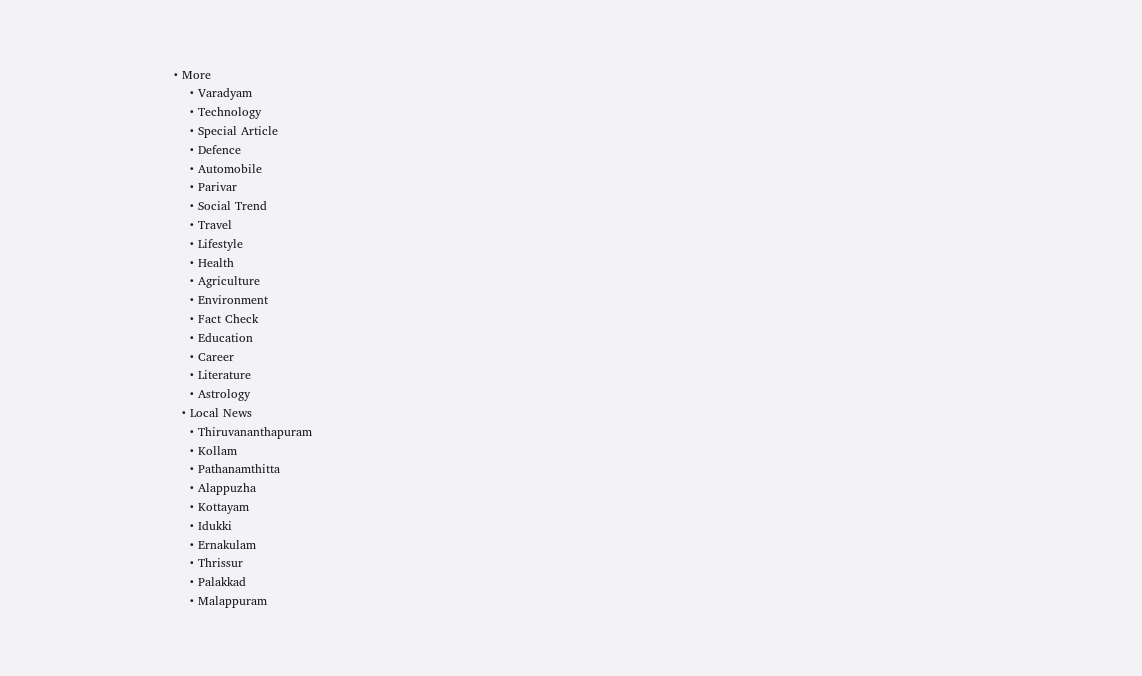• More
    • Varadyam
    • Technology
    • Special Article
    • Defence
    • Automobile
    • Parivar
    • Social Trend
    • Travel
    • Lifestyle
    • Health
    • Agriculture
    • Environment
    • Fact Check
    • Education
    • Career
    • Literature
    • Astrology
  • Local News
    • Thiruvananthapuram
    • Kollam
    • Pathanamthitta
    • Alappuzha
    • Kottayam
    • Idukki
    • Ernakulam
    • Thrissur
    • Palakkad
    • Malappuram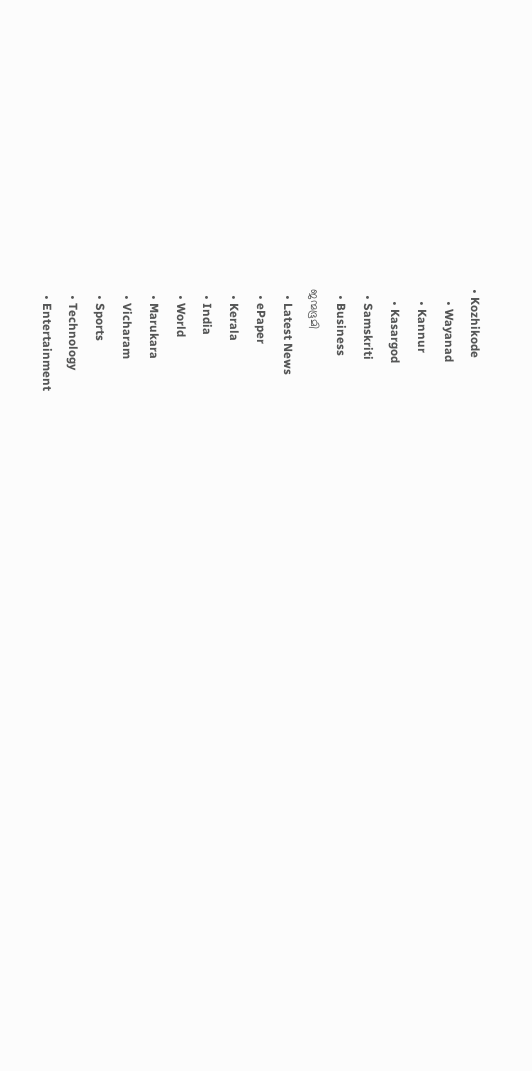• Kozhikode
    • Wayanad
    • Kannur
    • Kasargod
  • Samskriti
  • Business
ജന്മഭൂമി
  • Latest News
  • ePaper
  • Kerala
  • India
  • World
  • Marukara
  • Vicharam
  • Sports
  • Technology
  • Entertainment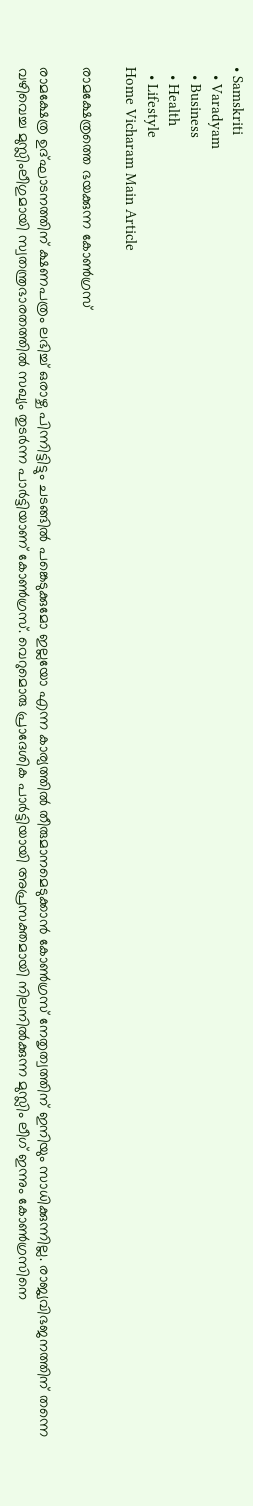• Samskriti
  • Varadyam
  • Business
  • Health
  • Lifestyle
Home Vicharam Main Article

രാമക്ഷേത്രത്തെ ഭയക്കുന്ന കോണ്‍ഗ്രസ്

രാമക്ഷേത്ര ഉദ്ഘാടനത്തിന് ക്ഷണപത്രം ലഭിച്ച് ഒരാഴ്ച പിന്നിട്ടിട്ടും ചടങ്ങില്‍ പങ്കെടുക്കുമോ ഇല്ലയോ എന്ന കാര്യത്തില്‍ തീരുമാനമെടുക്കാന്‍ കോണ്‍ഗ്രസ് നേതൃത്വത്തിന് ഇനിയും സാധിക്കുന്നില്ല. രാജ്യവിഭജനത്തിന് തന്നെ വഴിവെച്ച മുസ്ലിംലീഗുമായി സ്വതന്ത്രഭാരതത്തില്‍ സഖ്യം തുടര്‍ന്ന പാര്‍ട്ടിയാണ് കോണ്‍ഗ്രസ്. വെറുമൊരു പ്രാദേശിക പാര്‍ട്ടിയായി അപ്രസക്തമായി നിലനില്‍ക്കുന്ന മുസ്ലിം ലീഗ് ഇന്നും കോണ്‍ഗ്രസിനെ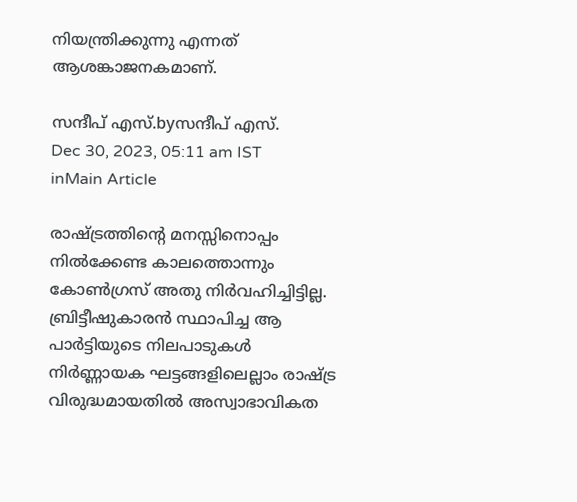നിയന്ത്രിക്കുന്നു എന്നത് ആശങ്കാജനകമാണ്.

സന്ദീപ്‌ എസ്.byസന്ദീപ്‌ എസ്.
Dec 30, 2023, 05:11 am IST
inMain Article

രാഷ്‌ട്രത്തിന്റെ മനസ്സിനൊപ്പം നില്‍ക്കേണ്ട കാലത്തൊന്നും കോണ്‍ഗ്രസ് അതു നിര്‍വഹിച്ചിട്ടില്ല. ബ്രിട്ടീഷുകാരന്‍ സ്ഥാപിച്ച ആ പാര്‍ട്ടിയുടെ നിലപാടുകള്‍ നിര്‍ണ്ണായക ഘട്ടങ്ങളിലെല്ലാം രാഷ്‌ട്ര വിരുദ്ധമായതില്‍ അസ്വാഭാവികത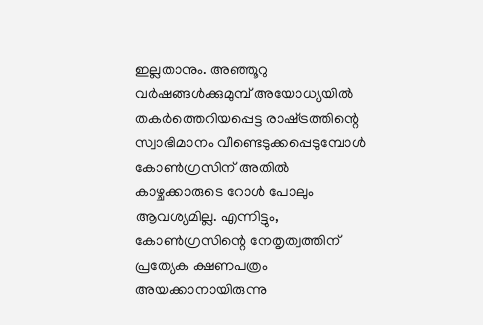ഇല്ലതാനും. അഞ്ഞൂറു വര്‍ഷങ്ങള്‍ക്കുമുമ്പ് അയോധ്യയില്‍ തകര്‍ത്തെറിയപ്പെട്ട രാഷ്‌ട്രത്തിന്റെ സ്വാഭിമാനം വീണ്ടെടുക്കപ്പെടുമ്പോള്‍ കോണ്‍ഗ്രസിന് അതില്‍ കാഴ്ചക്കാരുടെ റോള്‍ പോലും ആവശ്യമില്ല. എന്നിട്ടും, കോണ്‍ഗ്രസിന്റെ നേതൃത്വത്തിന് പ്രത്യേക ക്ഷണപത്രം അയക്കാനായിരുന്നു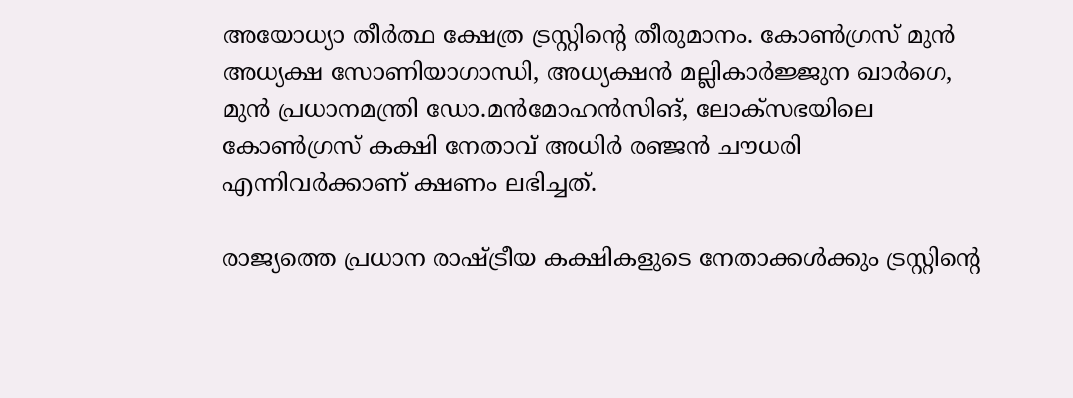അയോധ്യാ തീര്‍ത്ഥ ക്ഷേത്ര ട്രസ്റ്റിന്റെ തീരുമാനം. കോണ്‍ഗ്രസ് മുന്‍ അധ്യക്ഷ സോണിയാഗാന്ധി, അധ്യക്ഷന്‍ മല്ലികാര്‍ജ്ജുന ഖാര്‍ഗെ, മുന്‍ പ്രധാനമന്ത്രി ഡോ.മന്‍മോഹന്‍സിങ്, ലോക്സഭയിലെ കോണ്‍ഗ്രസ് കക്ഷി നേതാവ് അധിര്‍ രഞ്ജന്‍ ചൗധരി എന്നിവര്‍ക്കാണ് ക്ഷണം ലഭിച്ചത്.

രാജ്യത്തെ പ്രധാന രാഷ്‌ട്രീയ കക്ഷികളുടെ നേതാക്കള്‍ക്കും ട്രസ്റ്റിന്റെ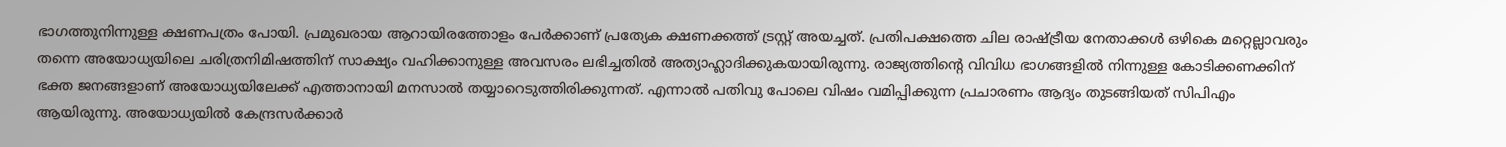ഭാഗത്തുനിന്നുള്ള ക്ഷണപത്രം പോയി. പ്രമുഖരായ ആറായിരത്തോളം പേര്‍ക്കാണ് പ്രത്യേക ക്ഷണക്കത്ത് ട്രസ്റ്റ് അയച്ചത്. പ്രതിപക്ഷത്തെ ചില രാഷ്‌ട്രീയ നേതാക്കള്‍ ഒഴികെ മറ്റെല്ലാവരും തന്നെ അയോധ്യയിലെ ചരിത്രനിമിഷത്തിന് സാക്ഷ്യം വഹിക്കാനുള്ള അവസരം ലഭിച്ചതില്‍ അത്യാഹ്ലാദിക്കുകയായിരുന്നു. രാജ്യത്തിന്റെ വിവിധ ഭാഗങ്ങളില്‍ നിന്നുള്ള കോടിക്കണക്കിന് ഭക്ത ജനങ്ങളാണ് അയോധ്യയിലേക്ക് എത്താനായി മനസാല്‍ തയ്യാറെടുത്തിരിക്കുന്നത്. എന്നാല്‍ പതിവു പോലെ വിഷം വമിപ്പിക്കുന്ന പ്രചാരണം ആദ്യം തുടങ്ങിയത് സിപിഎം ആയിരുന്നു. അയോധ്യയില്‍ കേന്ദ്രസര്‍ക്കാര്‍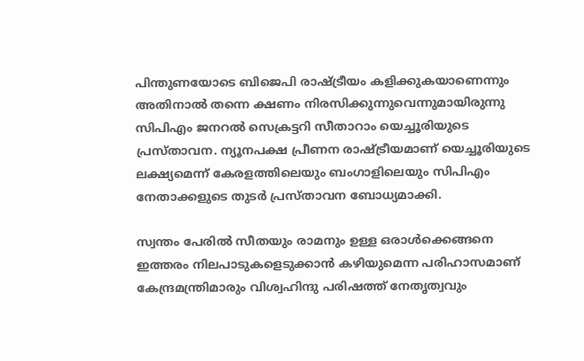പിന്തുണയോടെ ബിജെപി രാഷ്‌ട്രീയം കളിക്കുകയാണെന്നും അതിനാല്‍ തന്നെ ക്ഷണം നിരസിക്കുന്നുവെന്നുമായിരുന്നു സിപിഎം ജനറല്‍ സെക്രട്ടറി സീതാറാം യെച്ചൂരിയുടെ പ്രസ്താവന. ന്യൂനപക്ഷ പ്രീണന രാഷ്‌ട്രീയമാണ് യെച്ചൂരിയുടെ ലക്ഷ്യമെന്ന് കേരളത്തിലെയും ബംഗാളിലെയും സിപിഎം നേതാക്കളുടെ തുടര്‍ പ്രസ്താവന ബോധ്യമാക്കി.

സ്വന്തം പേരില്‍ സീതയും രാമനും ഉള്ള ഒരാള്‍ക്കെങ്ങനെ ഇത്തരം നിലപാടുകളെടുക്കാന്‍ കഴിയുമെന്ന പരിഹാസമാണ് കേന്ദ്രമന്ത്രിമാരും വിശ്വഹിന്ദു പരിഷത്ത് നേതൃത്വവും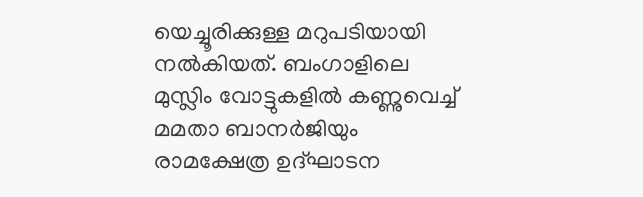യെച്ചൂരിക്കുള്ള മറുപടിയായി നല്‍കിയത്. ബംഗാളിലെ മുസ്ലിം വോട്ടുകളില്‍ കണ്ണുവെച്ച് മമതാ ബാനര്‍ജിയും രാമക്ഷേത്ര ഉദ്ഘാടന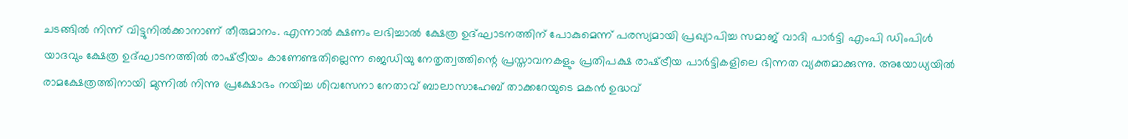ചടങ്ങില്‍ നിന്ന് വിട്ടുനില്‍ക്കാനാണ് തീരുമാനം. എന്നാല്‍ ക്ഷണം ലഭിച്ചാല്‍ ക്ഷേത്ര ഉദ്ഘാടനത്തിന് പോകുമെന്ന് പരസ്യമായി പ്രഖ്യാപിച്ച സമാജ് വാദി പാര്‍ട്ടി എംപി ഡിംപിള്‍ യാദവും ക്ഷേത്ര ഉദ്ഘാടനത്തില്‍ രാഷ്‌ട്രീയം കാണേണ്ടതില്ലെന്ന ജെഡിയു നേതൃത്വത്തിന്റെ പ്രസ്താവനകളും പ്രതിപക്ഷ രാഷ്‌ട്രീയ പാര്‍ട്ടികളിലെ ഭിന്നത വ്യക്തമാക്കുന്നു. അയോധ്യയില്‍ രാമക്ഷേത്രത്തിനായി മുന്നില്‍ നിന്നു പ്രക്ഷോഭം നയിച്ച ശിവസേനാ നേതാവ് ബാലാസാഹേബ് താക്കറേയുടെ മകന്‍ ഉദ്ധവ്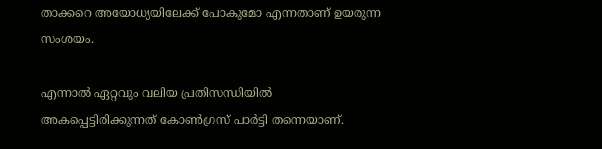താക്കറെ അയോധ്യയിലേക്ക് പോകുമോ എന്നതാണ് ഉയരുന്ന സംശയം.

എന്നാല്‍ ഏറ്റവും വലിയ പ്രതിസന്ധിയില്‍ അകപ്പെട്ടിരിക്കുന്നത് കോണ്‍ഗ്രസ് പാര്‍ട്ടി തന്നെയാണ്.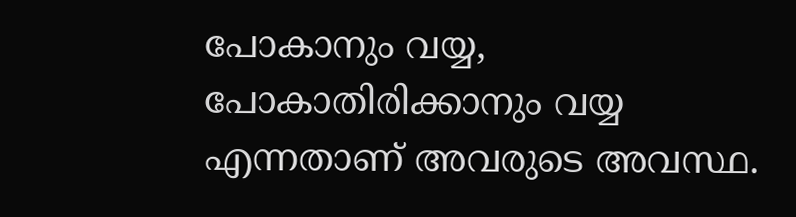പോകാനും വയ്യ, പോകാതിരിക്കാനും വയ്യ എന്നതാണ് അവരുടെ അവസ്ഥ.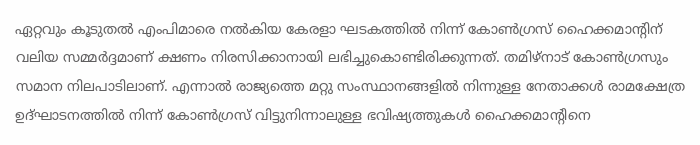ഏറ്റവും കൂടുതല്‍ എംപിമാരെ നല്‍കിയ കേരളാ ഘടകത്തില്‍ നിന്ന് കോണ്‍ഗ്രസ് ഹൈക്കമാന്റിന് വലിയ സമ്മര്‍ദ്ദമാണ് ക്ഷണം നിരസിക്കാനായി ലഭിച്ചുകൊണ്ടിരിക്കുന്നത്. തമിഴ്നാട് കോണ്‍ഗ്രസും സമാന നിലപാടിലാണ്. എന്നാല്‍ രാജ്യത്തെ മറ്റു സംസ്ഥാനങ്ങളില്‍ നിന്നുള്ള നേതാക്കള്‍ രാമക്ഷേത്ര ഉദ്ഘാടനത്തില്‍ നിന്ന് കോണ്‍ഗ്രസ് വിട്ടുനിന്നാലുള്ള ഭവിഷ്യത്തുകള്‍ ഹൈക്കമാന്റിനെ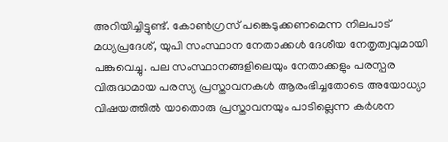അറിയിച്ചിട്ടുണ്ട്. കോണ്‍ഗ്രസ് പങ്കെടുക്കണമെന്ന നിലപാട് മധ്യപ്രദേശ്, യുപി സംസ്ഥാന നേതാക്കള്‍ ദേശീയ നേതൃത്വവുമായി പങ്കുവെച്ചു. പല സംസ്ഥാനങ്ങളിലെയും നേതാക്കളും പരസ്പര വിരുദ്ധമായ പരസ്യ പ്രസ്താവനകള്‍ ആരംഭിച്ചതോടെ അയോധ്യാ വിഷയത്തില്‍ യാതൊരു പ്രസ്താവനയും പാടില്ലെന്ന കര്‍ശന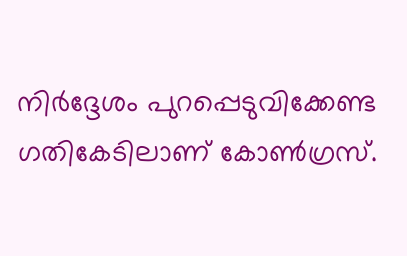നിര്‍ദ്ദേശം പുറപ്പെടുവിക്കേണ്ട ഗതികേടിലാണ് കോണ്‍ഗ്രസ്.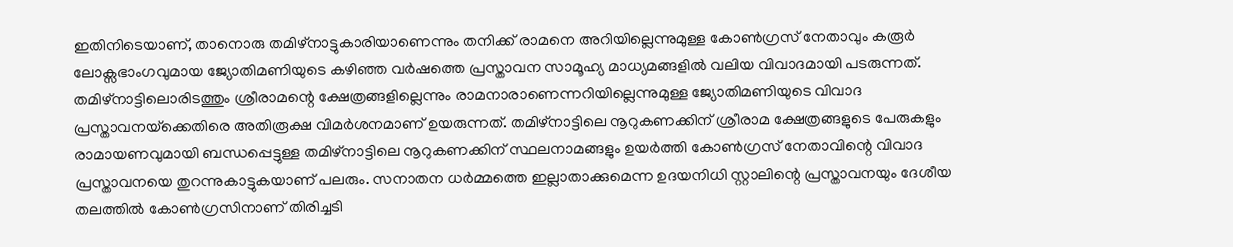ഇതിനിടെയാണ്, താനൊരു തമിഴ്നാട്ടുകാരിയാണെന്നും തനിക്ക് രാമനെ അറിയില്ലെന്നുമുള്ള കോണ്‍ഗ്രസ് നേതാവും കരൂര്‍ ലോക്സഭാംഗവുമായ ജ്യോതിമണിയുടെ കഴിഞ്ഞ വര്‍ഷത്തെ പ്രസ്താവന സാമൂഹ്യ മാധ്യമങ്ങളില്‍ വലിയ വിവാദമായി പടരുന്നത്. തമിഴ്നാട്ടിലൊരിടത്തും ശ്രീരാമന്റെ ക്ഷേത്രങ്ങളില്ലെന്നും രാമനാരാണെന്നറിയില്ലെന്നുമുള്ള ജ്യോതിമണിയുടെ വിവാദ പ്രസ്താവനയ്‌ക്കെതിരെ അതിരൂക്ഷ വിമര്‍ശനമാണ് ഉയരുന്നത്. തമിഴ്നാട്ടിലെ നൂറുകണക്കിന് ശ്രീരാമ ക്ഷേത്രങ്ങളുടെ പേരുകളും രാമായണവുമായി ബന്ധപ്പെട്ടുള്ള തമിഴ്നാട്ടിലെ നൂറുകണക്കിന് സ്ഥലനാമങ്ങളും ഉയര്‍ത്തി കോണ്‍ഗ്രസ് നേതാവിന്റെ വിവാദ പ്രസ്താവനയെ തുറന്നുകാട്ടുകയാണ് പലരും. സനാതന ധര്‍മ്മത്തെ ഇല്ലാതാക്കുമെന്ന ഉദയനിധി സ്റ്റാലിന്റെ പ്രസ്താവനയും ദേശീയ തലത്തില്‍ കോണ്‍ഗ്രസിനാണ് തിരിച്ചടി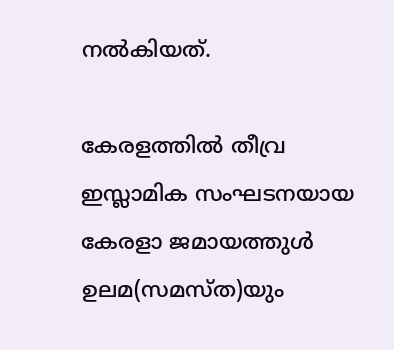നല്‍കിയത്.

കേരളത്തില്‍ തീവ്ര ഇസ്ലാമിക സംഘടനയായ കേരളാ ജമായത്തുള്‍ ഉലമ(സമസ്ത)യും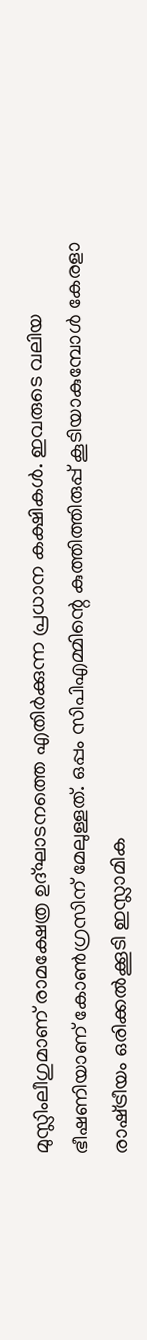മുസ്ലിംലീഗുമാണ് രാമക്ഷേത്ര ഉദ്ഘാടനത്തെ എതിര്‍ക്കുന്ന പ്രധാന കക്ഷികള്‍. ഇവരുടെ വലിയ ഭീഷണിയാണ് കോണ്‍ഗ്രസിന് മേലുള്ളത്. ഒപ്പം സിപിഎമ്മിന്റെ കുത്തിത്തിരുപ്പ് കൂടിയാകുമ്പോള്‍ കേരളാ രാഷ്‌ട്രീയം ഒരിക്കല്‍ക്കൂടി ഇസ്ലാമിക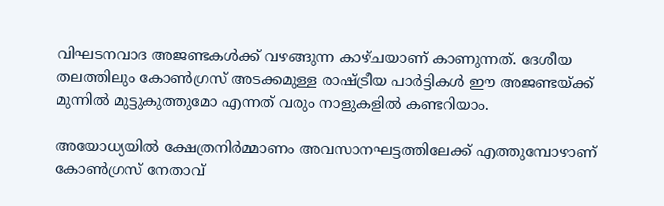വിഘടനവാദ അജണ്ടകള്‍ക്ക് വഴങ്ങുന്ന കാഴ്ചയാണ് കാണുന്നത്. ദേശീയ തലത്തിലും കോണ്‍ഗ്രസ് അടക്കമുള്ള രാഷ്‌ട്രീയ പാര്‍ട്ടികള്‍ ഈ അജണ്ടയ്‌ക്ക് മുന്നില്‍ മുട്ടുകുത്തുമോ എന്നത് വരും നാളുകളില്‍ കണ്ടറിയാം.

അയോധ്യയില്‍ ക്ഷേത്രനിര്‍മ്മാണം അവസാനഘട്ടത്തിലേക്ക് എത്തുമ്പോഴാണ് കോണ്‍ഗ്രസ് നേതാവ്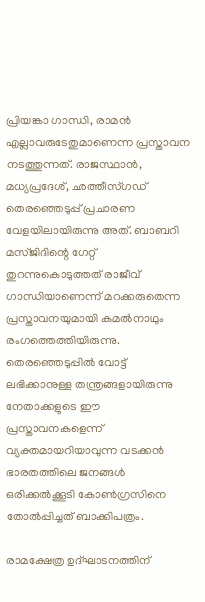പ്രിയങ്കാ ഗാന്ധി, രാമന്‍ എല്ലാവരുടേതുമാണെന്ന പ്രസ്താവന നടത്തുന്നത്. രാജസ്ഥാന്‍, മധ്യപ്രദേശ്, ഛത്തീസ്ഗഡ് തെരഞ്ഞെടുപ്പ് പ്രചാരണ വേളയിലായിരുന്നു അത്. ബാബറി മസ്ജിദിന്റെ ഗേറ്റ് തുറന്നുകൊടുത്തത് രാജീവ് ഗാന്ധിയാണെന്ന് മറക്കരുതെന്ന പ്രസ്താവനയുമായി കമല്‍നാഥും രംഗത്തെത്തിയിരുന്നു. തെരഞ്ഞെടുപ്പില്‍ വോട്ട് ലഭിക്കാനുള്ള തന്ത്രങ്ങളായിരുന്നു നേതാക്കളുടെ ഈ പ്രസ്താവനകളെന്ന് വ്യക്തമായറിയാവുന്ന വടക്കന്‍ ഭാരതത്തിലെ ജനങ്ങള്‍ ഒരിക്കല്‍ക്കൂടി കോണ്‍ഗ്രസിനെ തോല്‍പ്പിച്ചത് ബാക്കിപത്രം.

രാമക്ഷേത്ര ഉദ്ഘാടനത്തിന്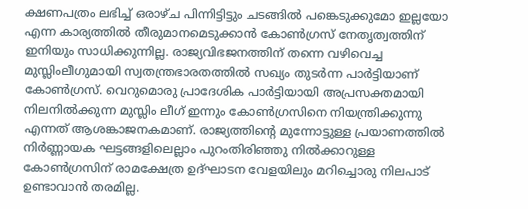ക്ഷണപത്രം ലഭിച്ച് ഒരാഴ്ച പിന്നിട്ടിട്ടും ചടങ്ങില്‍ പങ്കെടുക്കുമോ ഇല്ലയോ എന്ന കാര്യത്തില്‍ തീരുമാനമെടുക്കാന്‍ കോണ്‍ഗ്രസ് നേതൃത്വത്തിന് ഇനിയും സാധിക്കുന്നില്ല. രാജ്യവിഭജനത്തിന് തന്നെ വഴിവെച്ച മുസ്ലിംലീഗുമായി സ്വതന്ത്രഭാരതത്തില്‍ സഖ്യം തുടര്‍ന്ന പാര്‍ട്ടിയാണ് കോണ്‍ഗ്രസ്. വെറുമൊരു പ്രാദേശിക പാര്‍ട്ടിയായി അപ്രസക്തമായി നിലനില്‍ക്കുന്ന മുസ്ലിം ലീഗ് ഇന്നും കോണ്‍ഗ്രസിനെ നിയന്ത്രിക്കുന്നു എന്നത് ആശങ്കാജനകമാണ്. രാജ്യത്തിന്റെ മുന്നോട്ടുള്ള പ്രയാണത്തില്‍ നിര്‍ണ്ണായക ഘട്ടങ്ങളിലെല്ലാം പുറംതിരിഞ്ഞു നില്‍ക്കാറുള്ള കോണ്‍ഗ്രസിന് രാമക്ഷേത്ര ഉദ്ഘാടന വേളയിലും മറിച്ചൊരു നിലപാട് ഉണ്ടാവാന്‍ തരമില്ല.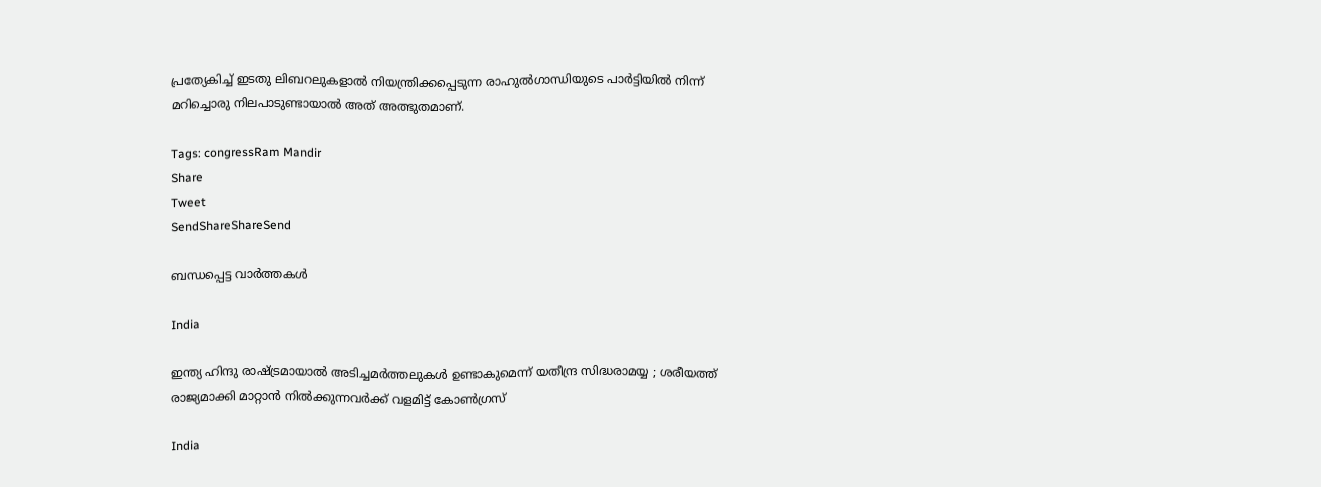പ്രത്യേകിച്ച് ഇടതു ലിബറലുകളാല്‍ നിയന്ത്രിക്കപ്പെടുന്ന രാഹുല്‍ഗാന്ധിയുടെ പാര്‍ട്ടിയില്‍ നിന്ന് മറിച്ചൊരു നിലപാടുണ്ടായാല്‍ അത് അത്ഭുതമാണ്.

Tags: congressRam Mandir
Share
Tweet
SendShareShareSend

ബന്ധപ്പെട്ട വാര്‍ത്തകള്‍

India

ഇന്ത്യ ഹിന്ദു രാഷ്‌ട്രമായാൽ അടിച്ചമർത്തലുകൾ ഉണ്ടാകുമെന്ന് യതീന്ദ്ര സിദ്ധരാമയ്യ ; ശരീയത്ത് രാജ്യമാക്കി മാറ്റാൻ നിൽക്കുന്നവർക്ക് വളമിട്ട് കോൺഗ്രസ്

India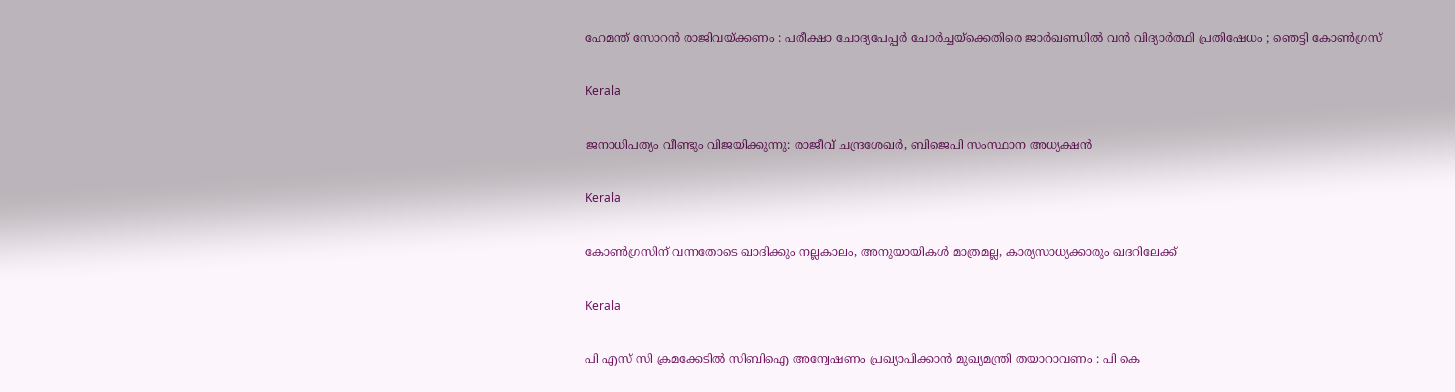ഹേമന്ത് സോറൻ രാജിവയ്‌ക്കണം : പരീക്ഷാ ചോദ്യപേപ്പർ ചോർച്ചയ്‌ക്കെതിരെ ജാർഖണ്ഡിൽ വൻ വിദ്യാർത്ഥി പ്രതിഷേധം ; ഞെട്ടി കോൺഗ്രസ്

Kerala

ജനാധിപത്യം വീണ്ടും വിജയിക്കുന്നു: രാജീവ്‌ ചന്ദ്രശേഖർ, ബിജെപി സംസ്ഥാന അധ്യക്ഷൻ

Kerala

കോണ്‍ഗ്രസിന് വന്നതോടെ ഖാദിക്കും നല്ലകാലം, അനുയായികള്‍ മാത്രമല്ല, കാര്യസാധ്യക്കാരും ഖദറിലേക്ക്

Kerala

പി എസ് സി ക്രമക്കേടില്‍ സിബിഐ അന്വേഷണം പ്രഖ്യാപിക്കാന്‍ മുഖ്യമന്ത്രി തയാറാവണം : പി കെ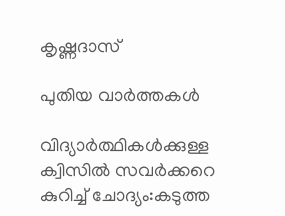കൃഷ്ണദാസ്

പുതിയ വാര്‍ത്തകള്‍

വിദ്യാര്‍ത്ഥികള്‍ക്കുള്ള ക്വിസില്‍ സവര്‍ക്കറെ കുറിച്ച് ചോദ്യം:കടുത്ത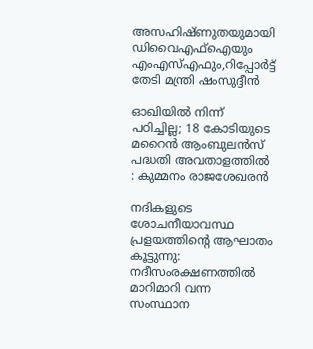അസഹിഷ്ണുതയുമായി ഡിവൈഎഫ്ഐയും എംഎസ്എഫും,റിപ്പോര്‍ട്ട് തേടി മന്ത്രി ഷംസുദ്ദീന്‍

ഓഖിയിൽ നിന്ന് പഠിച്ചില്ല; 18 കോടിയുടെ മറൈൻ ആംബുലൻസ് പദ്ധതി അവതാളത്തിൽ : കുമ്മനം രാജശേഖരൻ

നദികളുടെ ശോചനീയാവസ്ഥ പ്രളയത്തിന്റെ ആഘാതം കൂട്ടുന്നു: നദീസംരക്ഷണത്തിൽ മാറിമാറി വന്ന സംസ്ഥാന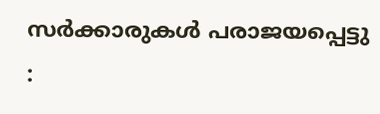സർക്കാരുകൾ പരാജയപ്പെട്ടു :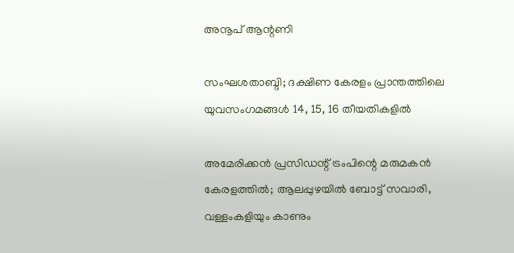അനൂപ് ആന്റണി

സംഘശതാബ്ദി; ദക്ഷിണ കേരളം പ്രാന്തത്തിലെ യുവസംഗമങ്ങള്‍ 14, 15, 16 തീയതികളില്‍

അമേരിക്കൻ പ്രസിഡന്റ് ട്രംപിന്റെ മരുമകൻ കേരളത്തിൽ; ആലപ്പുഴയിൽ ബോട്ട് സവാരി, വള്ളംകളിയും കാണും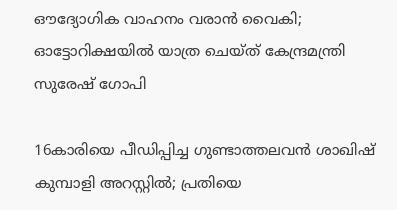ഔദ്യോഗിക വാഹനം വരാൻ വൈകി; ഓട്ടോറിക്ഷയിൽ യാത്ര ചെയ്ത് കേന്ദ്രമന്ത്രി സുരേഷ് ഗോപി

16കാരിയെ പീഡിപ്പിച്ച ഗുണ്ടാത്തലവൻ ശാഖിഷ് കുമ്പാളി അറസ്റ്റിൽ; പ്രതിയെ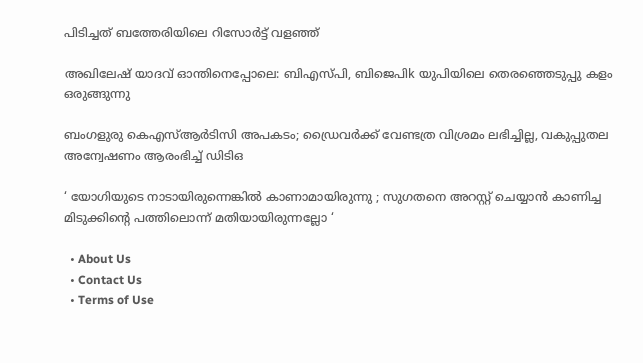പിടിച്ചത് ബത്തേരിയിലെ റിസോർട്ട് വളഞ്ഞ്

അഖിലേഷ് യാദവ് ഓന്തിനെപ്പോലെ: ബിഎസ്പി, ബിജെപിk യുപിയിലെ തെരഞ്ഞെടുപ്പു കളം ഒരുങ്ങുന്നു

ബംഗളുരു കെഎസ്ആർടിസി അപകടം; ഡ്രൈവർക്ക് വേണ്ടത്ര വിശ്രമം ലഭിച്ചില്ല, വകുപ്പുതല അന്വേഷണം ആരംഭിച്ച് ഡിടിഒ

‘ യോഗിയുടെ നാടായിരുന്നെങ്കിൽ കാണാമായിരുന്നു ; സുഗതനെ അറസ്റ്റ് ചെയ്യാൻ കാണിച്ച മിടുക്കിന്റെ പത്തിലൊന്ന് മതിയായിരുന്നല്ലോ ‘

  • About Us
  • Contact Us
  • Terms of Use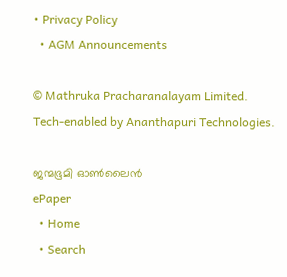• Privacy Policy
  • AGM Announcements

© Mathruka Pracharanalayam Limited.
Tech-enabled by Ananthapuri Technologies.

ജന്മഭൂമി ഓണ്‍ലൈന്‍
ePaper
  • Home
  • Search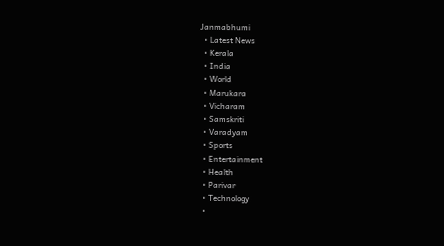Janmabhumi
  • Latest News
  • Kerala
  • India
  • World
  • Marukara
  • Vicharam
  • Samskriti
  • Varadyam
  • Sports
  • Entertainment
  • Health
  • Parivar
  • Technology
  •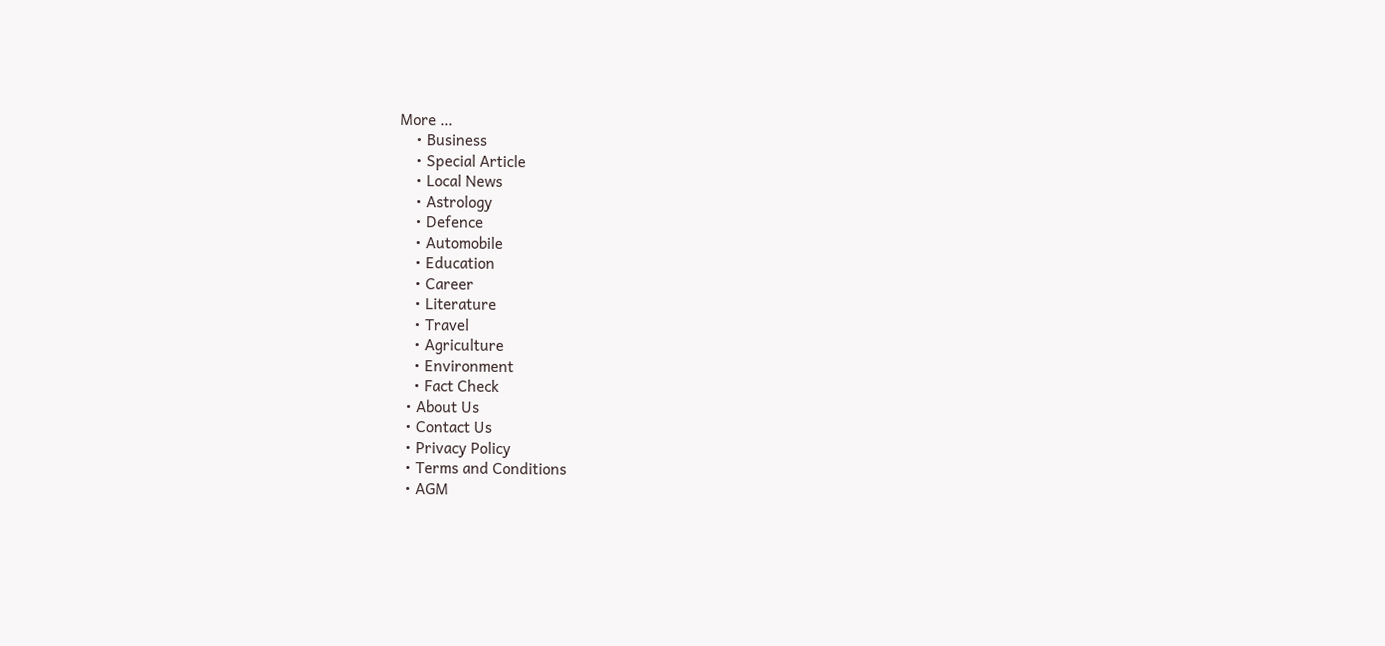More …
    • Business
    • Special Article
    • Local News
    • Astrology
    • Defence
    • Automobile
    • Education
    • Career
    • Literature
    • Travel
    • Agriculture
    • Environment
    • Fact Check
  • About Us
  • Contact Us
  • Privacy Policy
  • Terms and Conditions
  • AGM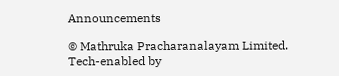Announcements

© Mathruka Pracharanalayam Limited.
Tech-enabled by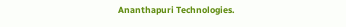Ananthapuri Technologies.